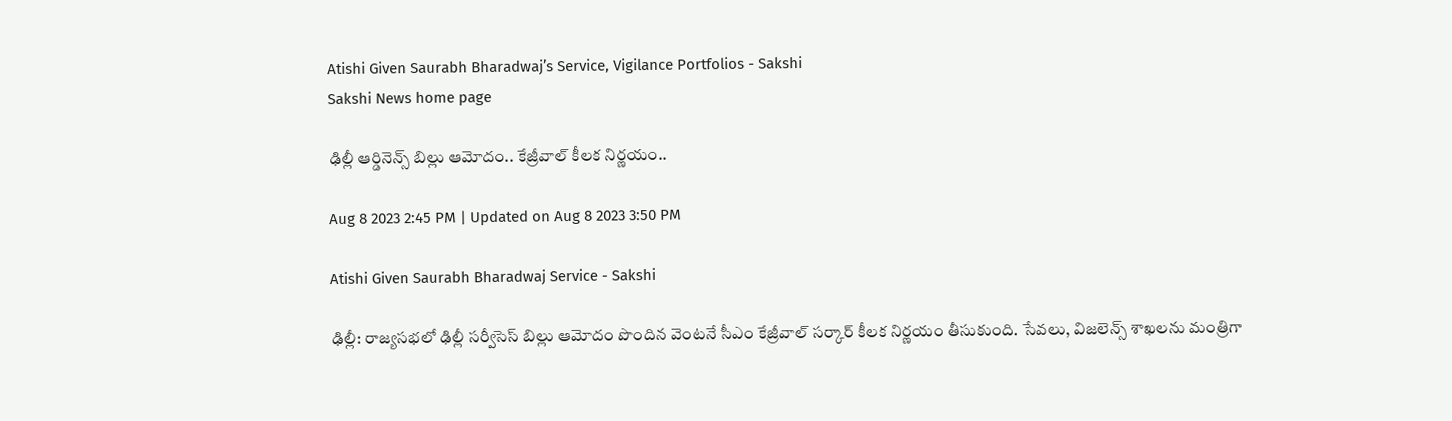Atishi Given Saurabh Bharadwaj’s Service, Vigilance Portfolios - Sakshi
Sakshi News home page

ఢిల్లీ ఆర్డినెన్స్ బిల్లు ఆమోదం.. కేజ్రీవాల్ కీలక నిర్ణయం..

Aug 8 2023 2:45 PM | Updated on Aug 8 2023 3:50 PM

Atishi Given Saurabh Bharadwaj Service - Sakshi

ఢిల్లీ: రాజ్యసభలో ఢిల్లీ సర్వీసెస్‌ బిల్లు ఆమోదం పొందిన వెంటనే సీఎం కేజ్రీవాల్ సర్కార్ కీలక నిర్ణయం తీసుకుంది. సేవలు, విజలెన్స్ శాఖలను మంత్రిగా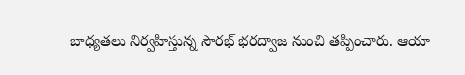బాధ్యతలు నిర్వహిస్తున్న సౌరభ్ భరద్వాజ నుంచి తప్పించారు. ఆయా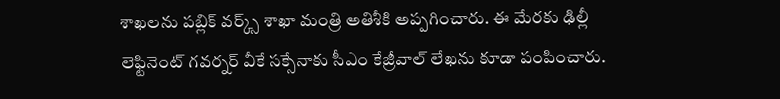శాఖలను పబ్లిక్ వర్క్స్ శాఖా మంత్రి అతిశీకి అప్పగించారు. ఈ మేరకు ఢిల్లీ లెఫ్టినెంట్ గవర్నర్ వీకే సక్సేనాకు సీఎం కేజ్రీవాల్ లేఖను కూడా పంపించారు.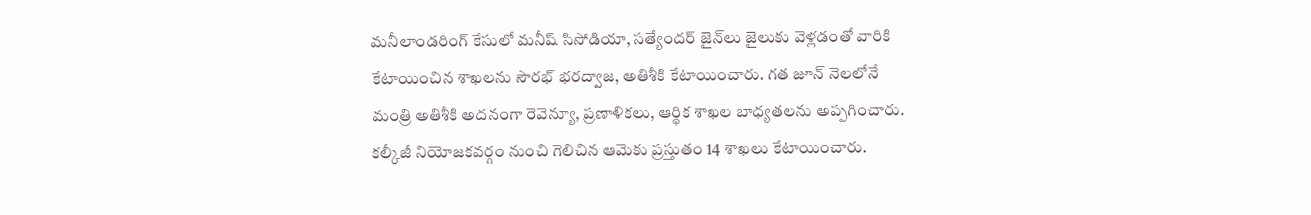మనీలాండరింగ్ కేసులో మనీష్ సిసోడియా, సత్యేందర్ జైన్‌లు జైలుకు వెళ్లడంతో వారికి కేటాయించిన శాఖలను సౌరభ్ భరద్వాజ, అతిశీకి కేటాయించారు. గత జూన్‌ నెలలోనే మంత్రి అతిశీకి అదనంగా రెవెన్యూ, ప్రణాళికలు, ఆర్థిక శాఖల బాధ్యతలను అప్పగించారు. కల్కీజీ నియోజకవర్గం నుంచి గెలిచిన ఆమెకు ప్రస్తుతం 14 శాఖలు కేటాయించారు.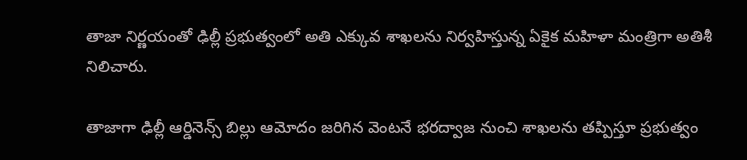తాజా నిర్ణయంతో ఢిల్లీ ప్రభుత్వంలో అతి ఎక్కువ శాఖలను నిర్వహిస్తున్న ఏకైక మహిళా మంత్రిగా అతిశీ నిలిచారు.

తాజాగా ఢిల్లీ ఆర్డినెన్స్ బిల్లు ఆమోదం జరిగిన వెంటనే భరద్వాజ నుంచి శాఖలను తప్పిస్తూ ప్రభుత్వం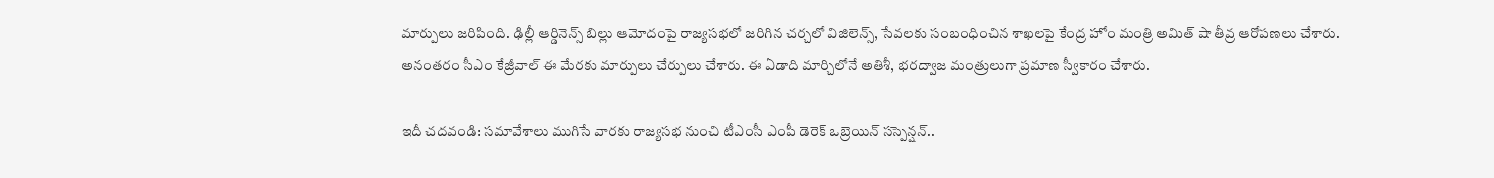మార్పులు జరిపింది. ఢిల్లీ ఆర్డినెన్స్ బిల్లు ఆమోదంపై రాజ్యసభలో జరిగిన చర్చలో విజిలెన్స్, సేవలకు సంబంధించిన శాఖలపై కేంద్ర హోం మంత్రి అమిత్‌ షా తీవ్ర ఆరోపణలు చేశారు. అనంతరం సీఎం కేజ్రీవాల్ ఈ మేరకు మార్పులు చేర్పులు చేశారు. ఈ ఏడాది మార్చిలోనే అతిశీ, భరద్వాజ మంత్రులుగా ప్రమాణ స్వీకారం చేశారు.

ఇదీ చదవండి: సమావేశాలు ముగిసే వారకు రాజ్యసభ నుంచి టీఎంసీ ఎంపీ డెరెక్ ఒబ్రెయిన్ సస్పెన్షన్..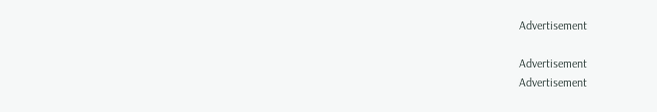Advertisement

Advertisement
Advertisement